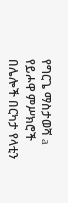የግርጌ ማስታወሻ a የይሖዋ ምሥክሮች በሌሎች በርካታ የላቲን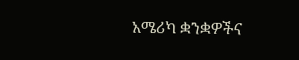አሜሪካ ቋንቋዎችና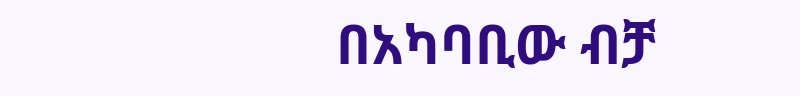በአካባቢው ብቻ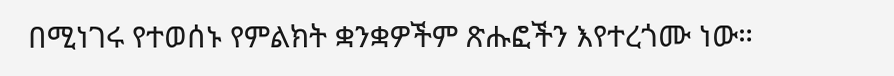በሚነገሩ የተወሰኑ የምልክት ቋንቋዎችም ጽሑፎችን እየተረጎሙ ነው።